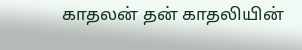காதலன் தன் காதலியின்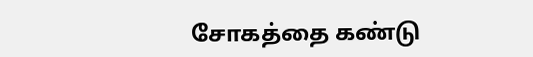சோகத்தை கண்டு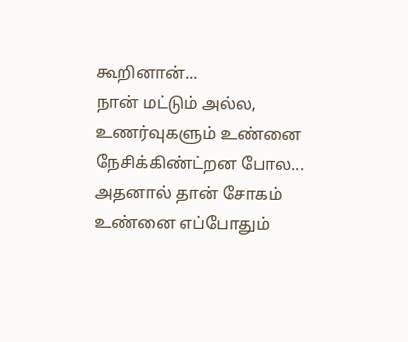கூறினான்...
நான் மட்டும் அல்ல, உணர்வுகளும் உண்னை நேசிக்கிண்ட்றன போல...
அதனால் தான் சோகம் உண்னை எப்போதும்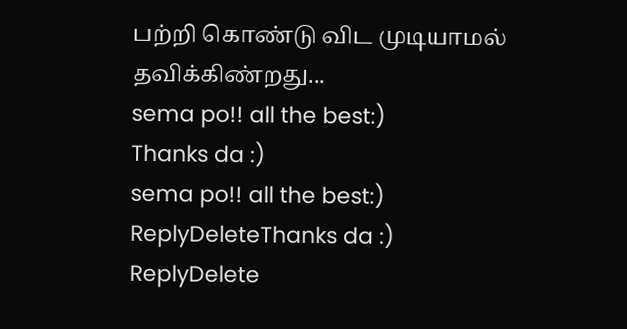பற்றி கொண்டு விட முடியாமல் தவிக்கிண்றது...
sema po!! all the best:)
Thanks da :)
sema po!! all the best:)
ReplyDeleteThanks da :)
ReplyDelete